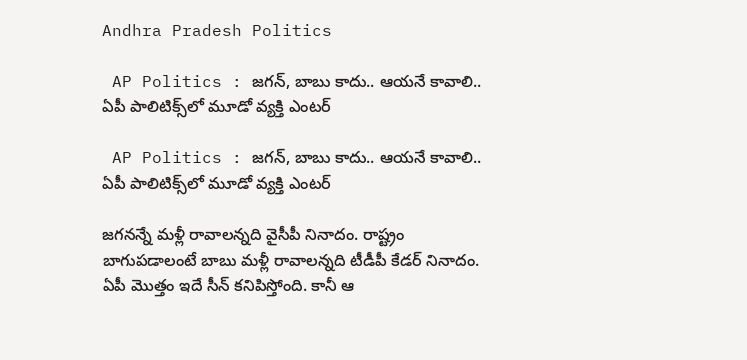Andhra Pradesh Politics

 AP Politics : జగన్‌, బాబు కాదు.. ఆయనే కావాలి.. ఏపీ పాలిటిక్స్‌లో మూడో వ్యక్తి ఎంటర్‌

 AP Politics : జగన్‌, బాబు కాదు.. ఆయనే కావాలి.. ఏపీ పాలిటిక్స్‌లో మూడో వ్యక్తి ఎంటర్‌

జగనన్నే మళ్లీ రావాలన్నది వైసీపీ నినాదం. రాష్ట్రం బాగుపడాలంటే బాబు మళ్లీ రావాలన్నది టీడీపీ కేడర్‌ నినాదం. ఏపీ మొత్తం ఇదే సీన్‌ కనిపిస్తోంది. కానీ ఆ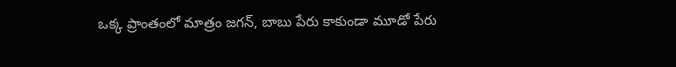ఒక్క ప్రాంతంలో మాత్రం జగన్‌, బాబు పేరు కాకుండా మూడో పేరు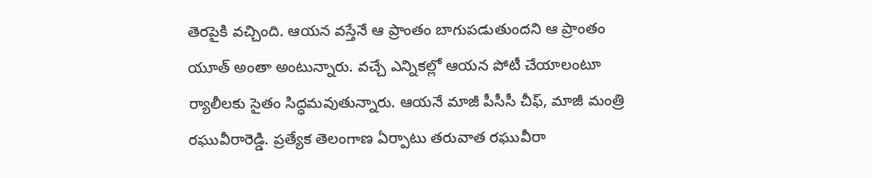తెరపైకి వచ్చింది. ఆయన వస్తేనే ఆ ప్రాంతం బాగుపడుతుందని ఆ ప్రాంతం యూత్‌ అంతా అంటున్నారు. వచ్చే ఎన్నికల్లో ఆయన పోటీ చేయాలంటూ ర్యాలీలకు సైతం సిద్ధమవుతున్నారు. ఆయనే మాజీ పీసీసీ చీఫ్‌, మాజీ మంత్రి రఘువీరారెడ్డి. ప్రత్యేక తెలంగాణ ఏర్పాటు తరువాత రఘువీరా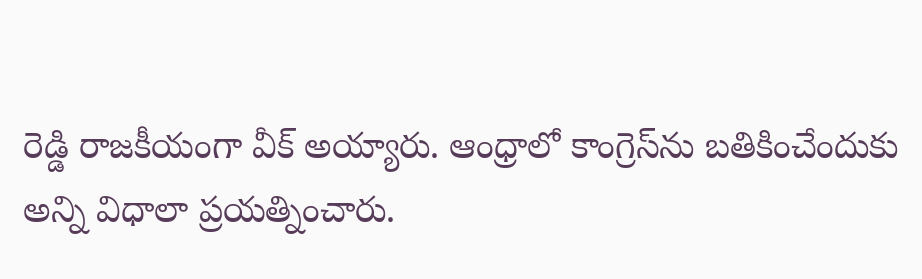రెడ్డి రాజకీయంగా వీక్‌ అయ్యారు. ఆంధ్రాలో కాంగ్రెస్‌ను బతికించేందుకు అన్ని విధాలా ప్రయత్నించారు.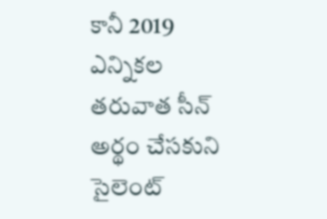కానీ 2019 ఎన్నికల తరువాత సీన్‌ అర్థం చేసకుని సైలెంట్‌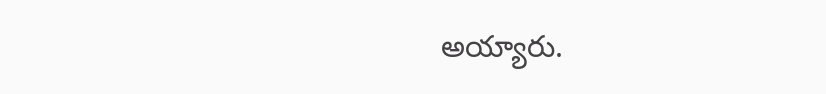అయ్యారు.